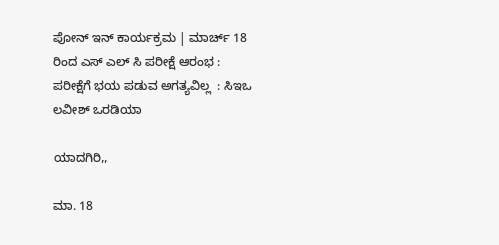ಪೋನ್ ಇನ್ ಕಾರ್ಯಕ್ರಮ | ಮಾರ್ಚ್ 18 ರಿಂದ ಎಸ್ ಎಲ್ ಸಿ ಪರೀಕ್ಷೆ ಆರಂಭ :  ಪರೀಕ್ಷೆಗೆ ಭಯ ಪಡುವ ಅಗತ್ಯವಿಲ್ಲ  : ಸಿಇಒ ಲವೀಶ್ ಒರಡಿಯಾ

ಯಾದಗಿರಿ,,

ಮಾ. 18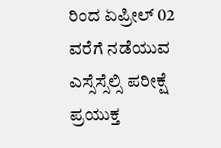ರಿಂದ ಏಪ್ರೀಲ್ 02 ವರೆಗೆ ನಡೆಯುವ ಎಸ್ಸೆಸ್ಸೆಲ್ಸಿ ಪರೀಕ್ಷೆ ಪ್ರಯುಕ್ತ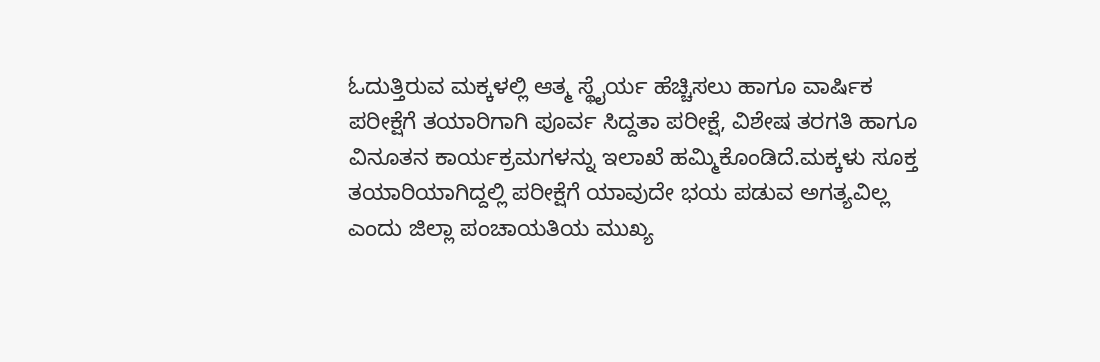ಓದುತ್ತಿರುವ ಮಕ್ಕಳಲ್ಲಿ ಆತ್ಮ ಸ್ಥೈರ್ಯ ಹೆಚ್ಚಿಸಲು ಹಾಗೂ ವಾರ್ಷಿಕ ಪರೀಕ್ಷೆಗೆ ತಯಾರಿಗಾಗಿ ಪೂರ್ವ ಸಿದ್ದತಾ ಪರೀಕ್ಷೆ, ವಿಶೇಷ ತರಗತಿ ಹಾಗೂ ವಿನೂತನ ಕಾರ್ಯಕ್ರಮಗಳನ್ನು ಇಲಾಖೆ ಹಮ್ಮಿಕೊಂಡಿದೆ.ಮಕ್ಕಳು ಸೂಕ್ತ ತಯಾರಿಯಾಗಿದ್ದಲ್ಲಿ ಪರೀಕ್ಷೆಗೆ ಯಾವುದೇ ಭಯ ಪಡುವ ಅಗತ್ಯವಿಲ್ಲ ಎಂದು ಜಿಲ್ಲಾ ಪಂಚಾಯತಿಯ ಮುಖ್ಯ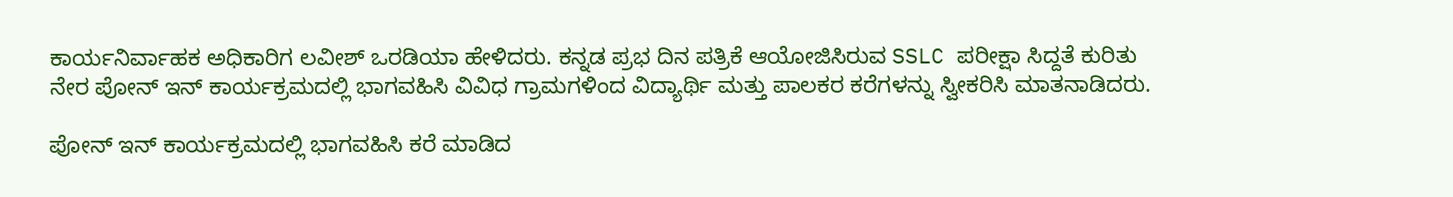ಕಾರ್ಯನಿರ್ವಾಹಕ ಅಧಿಕಾರಿಗ ಲವೀಶ್ ಒರಡಿಯಾ ಹೇಳಿದರು. ಕನ್ನಡ ಪ್ರಭ ದಿನ ಪತ್ರಿಕೆ ಆಯೋಜಿಸಿರುವ SSLC ಪರೀಕ್ಷಾ ಸಿದ್ದತೆ ಕುರಿತು ನೇರ ಪೋನ್ ಇನ್ ಕಾರ್ಯಕ್ರಮದಲ್ಲಿ ಭಾಗವಹಿಸಿ ವಿವಿಧ ಗ್ರಾಮಗಳಿಂದ ವಿದ್ಯಾರ್ಥಿ ಮತ್ತು ಪಾಲಕರ ಕರೆಗಳನ್ನು ಸ್ವೀಕರಿಸಿ ಮಾತನಾಡಿದರು.

ಪೋನ್ ಇನ್ ಕಾರ್ಯಕ್ರಮದಲ್ಲಿ ಭಾಗವಹಿಸಿ ಕರೆ ಮಾಡಿದ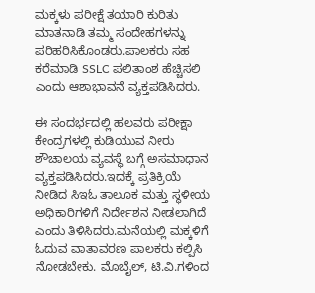ಮಕ್ಕಳು ಪರೀಕ್ಷೆ ತಯಾರಿ ಕುರಿತು ಮಾತನಾಡಿ ತಮ್ಮ ಸಂದೇಹಗಳನ್ನು ಪರಿಹರಿಸಿಕೊಂಡರು.ಪಾಲಕರು ಸಹ ಕರೆಮಾಡಿ SSLC ಪಲಿತಾಂಶ ಹೆಚ್ಚಿಸಲಿ ಎಂದು ಆಶಾಭಾವನೆ ವ್ಯಕ್ತಪಡಿಸಿದರು.

ಈ ಸಂದರ್ಭದಲ್ಲಿ ಹಲವರು ಪರೀಕ್ಷಾ ಕೇಂದ್ರಗಳಲ್ಲಿ ಕುಡಿಯುವ ನೀರು ಶೌಚಾಲಯ ವ್ಯವಸ್ಥೆ ಬಗ್ಗೆ ಅಸಮಾಧಾನ ವ್ಯಕ್ತಪಡಿಸಿದರು.ಇದಕ್ಕೆ ಪ್ರತಿಕ್ರಿಯೆ ನೀಡಿದ ಸಿಇಓ ತಾಲೂಕ ಮತ್ತು ಸ್ಥಳೀಯ ಅಧಿಕಾರಿಗಳಿಗೆ ನಿರ್ದೇಶನ ನೀಡಲಾಗಿದೆ ಎಂದು ತಿಳಿಸಿದರು.ಮನೆಯಲ್ಲಿ ಮಕ್ಕಳಿಗೆ ಓದುವ ವಾತಾವರಣ ಪಾಲಕರು ಕಲ್ಪಿಸಿ ನೋಡಬೇಕು. ಮೊಬೈಲ್, ಟಿ.ವಿ.ಗಳಿಂದ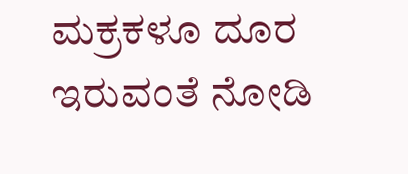ಮಕ್ರಕಳೂ ದೂರ ಇರುವಂತೆ ನೋಡಿ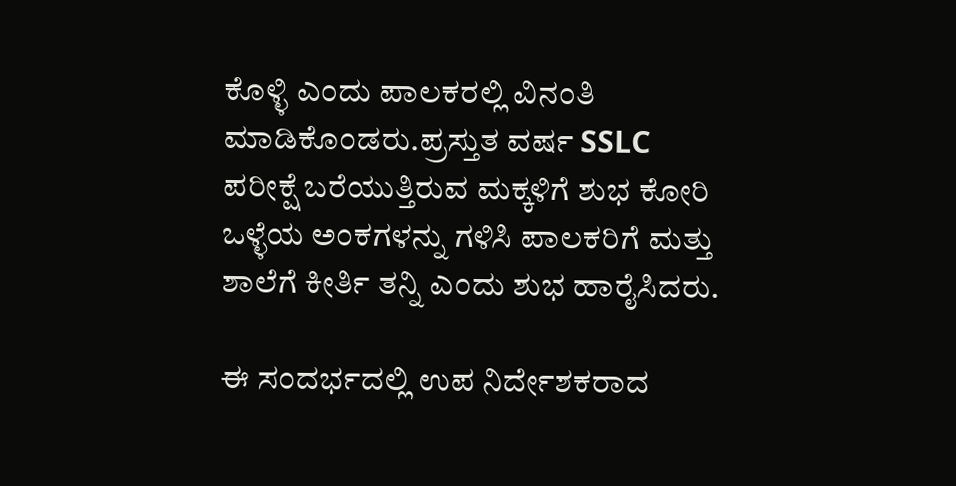ಕೊಳ್ಳಿ ಎಂದು ಪಾಲಕರಲ್ಲಿ ವಿನಂತಿ ಮಾಡಿಕೊಂಡರು.ಪ್ರಸ್ತುತ ವರ್ಷ SSLC ಪರೀಕ್ಷೆ ಬರೆಯುತ್ತಿರುವ ಮಕ್ಕಳಿಗೆ ಶುಭ ಕೋರಿ ಒಳ್ಳೆಯ ಅಂಕಗಳನ್ನು ಗಳಿಸಿ ಪಾಲಕರಿಗೆ ಮತ್ತು ಶಾಲೆಗೆ ಕೀರ್ತಿ ತನ್ನಿ ಎಂದು ಶುಭ ಹಾರೈಸಿದರು.

ಈ ಸಂದರ್ಭದಲ್ಲಿ ಉಪ ನಿರ್ದೇಶಕರಾದ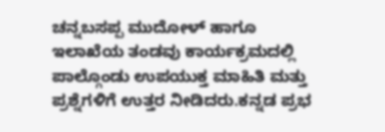ಚನ್ನಬಸಪ್ಪ ಮುದೋಳ್ ಹಾಗೂ ಇಲಾಖೆಯ ತಂಡವು ಕಾರ್ಯಕ್ರಮದಲ್ಲಿ ಪಾಲ್ಗೊಂಡು ಉಪಯುಕ್ತ ಮಾಹಿತಿ ಮತ್ತು ಪ್ರಶ್ನೆಗಳಿಗೆ ಉತ್ತರ ನೀಡಿದರು.ಕನ್ನಡ ಪ್ರಭ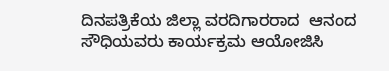ದಿನಪತ್ರಿಕೆಯ ಜಿಲ್ಲಾ ವರದಿಗಾರರಾದ  ಆನಂದ ಸೌಧಿಯವರು ಕಾರ್ಯಕ್ರಮ ಆಯೋಜಿಸಿ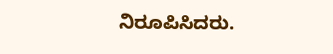ನಿರೂಪಿಸಿದರು.